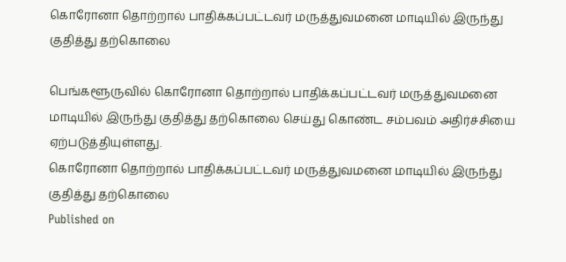கொரோனா தொற்றால் பாதிக்கப்பட்டவர் மருத்துவமனை மாடியில் இருந்து குதித்து தற்கொலை

பெங்களூருவில் கொரோனா தொற்றால் பாதிக்கப்பட்டவர் மருத்துவமனை மாடியில் இருந்து குதித்து தற்கொலை செய்து கொண்ட சம்பவம் அதிர்ச்சியை ஏற்படுத்தியுள்ளது.
கொரோனா தொற்றால் பாதிக்கப்பட்டவர் மருத்துவமனை மாடியில் இருந்து குதித்து தற்கொலை
Published on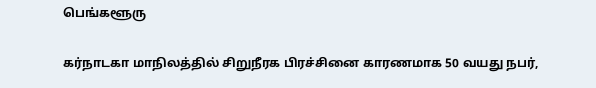பெங்களூரு

கர்நாடகா மாநிலத்தில் சிறுநீரக பிரச்சினை காரணமாக 50 வயது நபர்,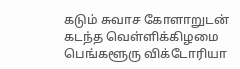கடும் சுவாச கோளாறுடன் கடந்த வெள்ளிக்கிழமை பெங்களூரு விக்டோரியா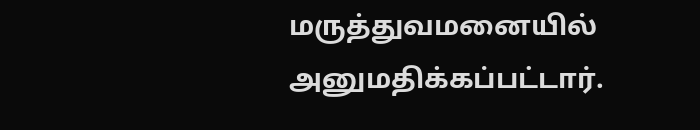மருத்துவமனையில் அனுமதிக்கப்பட்டார்.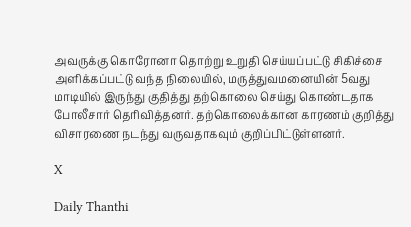அவருக்கு கொரோனா தொற்று உறுதி செய்யப்பட்டு சிகிச்சை அளிக்கப்பட்டு வந்த நிலையில், மருத்துவமனையின் 5வது மாடியில் இருந்து குதித்து தற்கொலை செய்து கொண்டதாக போலீசார் தெரிவித்தனர். தற்கொலைக்கான காரணம் குறித்து விசாரணை நடந்து வருவதாகவும் குறிப்பிட்டுள்ளனர்.

X

Daily Thanthi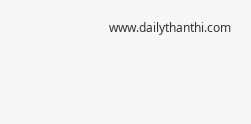www.dailythanthi.com